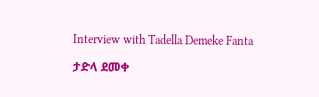Interview with Tadella Demeke Fanta

ታድላ ደመቀ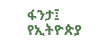ፋንታ፤ የኢትዮጵያ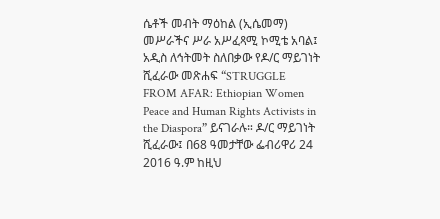ሴቶች መብት ማዕከል (ኢሴመማ) መሥራችና ሥራ አሥፈጻሚ ኮሚቴ አባል፤ አዲስ ለኅትመት ስለበቃው የዶ/ር ማይገነት ሺፈራው መጽሐፍ “STRUGGLE FROM AFAR: Ethiopian Women Peace and Human Rights Activists in the Diaspora” ይናገራሉ። ዶ/ር ማይገነት ሺፈራው፤ በ68 ዓመታቸው ፌብሪዋሪ 24 2016 ዓ.ም ከዚህ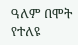ዓለም በሞት የተለዩ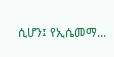ሲሆን፤ የኢሴመማ...